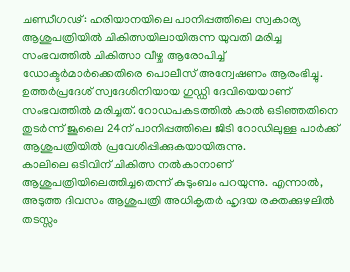ചണ്ഡീഗഢ്: ഹരിയാനയിലെ പാനിപ്പത്തിലെ സ്വകാര്യ ആശുപത്രിയിൽ ചികിത്സയിലായിരുന്ന യുവതി മരിച്ച സംഭവത്തിൽ ചികിത്സാ വീഴ്ച ആരോപിച്ച് ഡോക്ടർമാർക്കെതിരെ പൊലീസ് അന്വേഷണം ആരംഭിച്ചു.
ഉത്തർപ്രദേശ് സ്വദേശിനിയായ ഗുഡ്ഡി ദേവിയെയാണ് സംഭവത്തിൽ മരിച്ചത്. റോഡപകടത്തിൽ കാൽ ഒടിഞ്ഞതിനെ തുടർന്ന് ജൂലൈ 24ന് പാനിപ്പത്തിലെ ജിടി റോഡിലുള്ള പാർക്ക് ആശുപത്രിയിൽ പ്രവേശിപ്പിക്കുകയായിരുന്നു.
കാലിലെ ഒടിവിന് ചികിത്സ നൽകാനാണ് ആശുപത്രിയിലെത്തിച്ചതെന്ന് കുടുംബം പറയുന്നു. എന്നാൽ, അടുത്ത ദിവസം ആശുപത്രി അധികൃതർ ഹൃദയ രക്തക്കുഴലിൽ തടസ്സം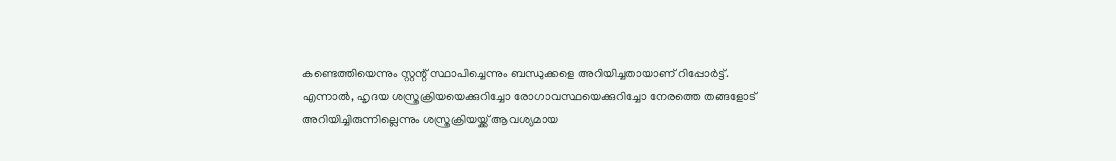കണ്ടെത്തിയെന്നും സ്റ്റന്റ് സ്ഥാപിച്ചെന്നും ബന്ധുക്കളെ അറിയിച്ചതായാണ് റിപ്പോർട്ട്.
എന്നാൽ, ഹൃദയ ശസ്ത്രക്രിയയെക്കുറിച്ചോ രോഗാവസ്ഥയെക്കുറിച്ചോ നേരത്തെ തങ്ങളോട് അറിയിച്ചിരുന്നില്ലെന്നും ശസ്ത്രക്രിയയ്ക്ക് ആവശ്യമായ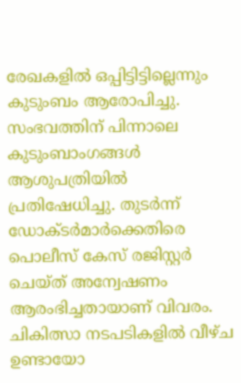രേഖകളിൽ ഒപ്പിട്ടിട്ടില്ലെന്നും കുടുംബം ആരോപിച്ചു. സംഭവത്തിന് പിന്നാലെ കുടുംബാംഗങ്ങൾ ആശുപത്രിയിൽ പ്രതിഷേധിച്ചു. തുടർന്ന് ഡോക്ടർമാർക്കെതിരെ പൊലീസ് കേസ് രജിസ്റ്റർ ചെയ്ത് അന്വേഷണം ആരംഭിച്ചതായാണ് വിവരം. ചികിത്സാ നടപടികളിൽ വീഴ്ച ഉണ്ടായോ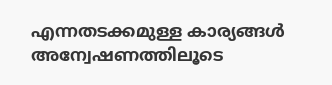എന്നതടക്കമുള്ള കാര്യങ്ങൾ അന്വേഷണത്തിലൂടെ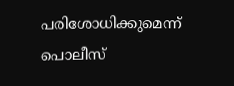പരിശോധിക്കുമെന്ന് പൊലീസ്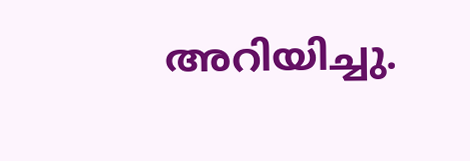അറിയിച്ചു.